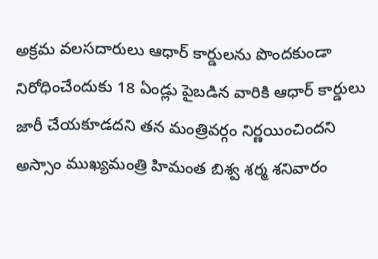అక్రమ వలసదారులు ఆధార్ కార్డులను పొందకుండా నిరోధించేందుకు 18 ఏండ్లు పైబడిన వారికి ఆధార్ కార్డులు జారీ చేయకూడదని తన మంత్రివర్గం నిర్ణయించిందని అస్సాం ముఖ్యమంత్రి హిమంత బిశ్వ శర్మ శనివారం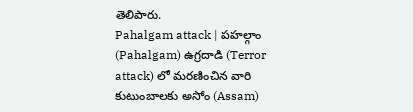తెలిపారు.
Pahalgam attack | పహల్గాం (Pahalgam) ఉగ్రదాడి (Terror attack) లో మరణించిన వారి కుటుంబాలకు అసోం (Assam)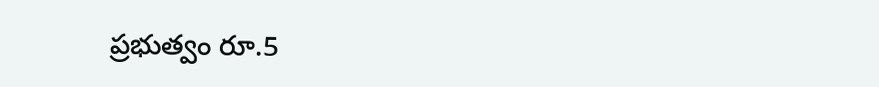ప్రభుత్వం రూ.5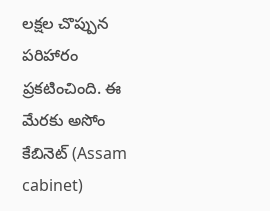లక్షల చొప్పున పరిహారం ప్రకటించింది. ఈ మేరకు అసోం కేబినెట్ (Assam cabinet)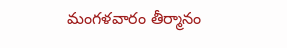మంగళవారం తీర్మానం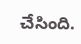చేసింది.